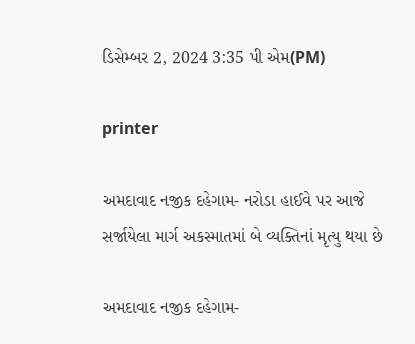ડિસેમ્બર 2, 2024 3:35 પી એમ(PM)

printer

અમદાવાદ નજીક દહેગામ- નરોડા હાઈવે પર આજે સર્જાયેલા માર્ગ અકસ્માતમાં બે વ્યક્તિનાં મૃત્યુ થયા છે

અમદાવાદ નજીક દહેગામ-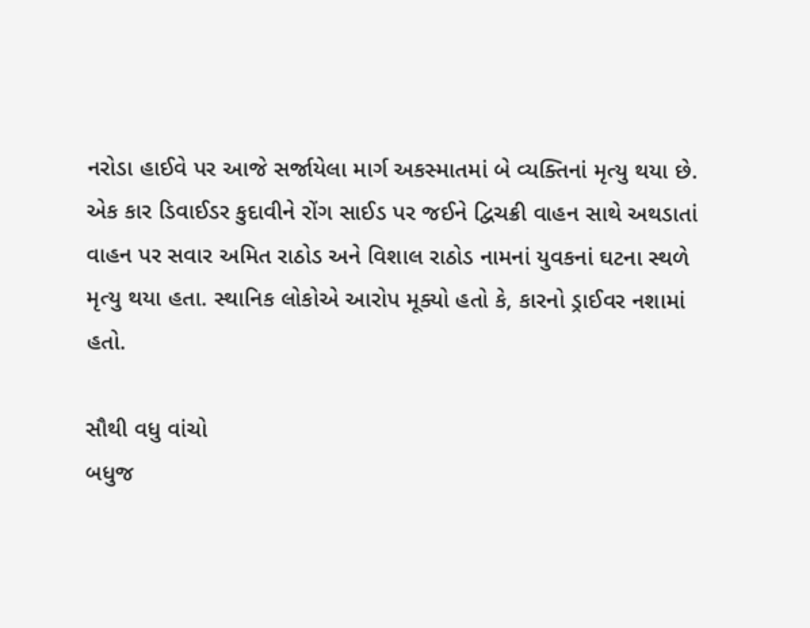નરોડા હાઈવે પર આજે સર્જાયેલા માર્ગ અકસ્માતમાં બે વ્યક્તિનાં મૃત્યુ થયા છે. એક કાર ડિવાઈડર કુદાવીને રોંગ સાઈડ પર જઈને દ્વિચક્રી વાહન સાથે અથડાતાં વાહન પર સવાર અમિત રાઠોડ અને વિશાલ રાઠોડ નામનાં યુવકનાં ઘટના સ્થળે મૃત્યુ થયા હતા. સ્થાનિક લોકોએ આરોપ મૂક્યો હતો કે, કારનો ડ્રાઈવર નશામાં હતો.

સૌથી વધુ વાંચો
બધુજ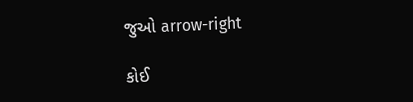જુઓ arrow-right

કોઈ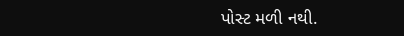પોસ્ટ મળી નથી.